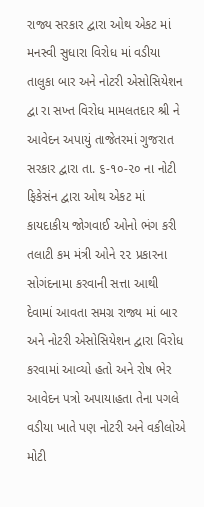રાજ્ય સરકાર દ્વારા ઓથ એકટ માં મનસ્વી સુધારા વિરોધ માં વડીયા તાલુકા બાર અને નોટરી એસોસિયેશન દ્વા રા સખ્ત વિરોધ મામલતદાર શ્રી ને આવેદન અપાયું તાજેતરમાં ગુજરાત સરકાર દ્વારા તા. ૬-૧૦-૨૦ ના નોટી ફિકેસંન દ્વારા ઓથ એકટ માં કાયદાકીય જોગવાઈ ઓનો ભંગ કરી તલાટી કમ મંત્રી ઓને ૨૨ પ્રકારના સોગંદનામા કરવાની સત્તા આથી દેવામાં આવતા સમગ્ર રાજ્ય માં બાર અને નોટરી એસોસિયેશન દ્વારા વિરોધ કરવામાં આવ્યો હતો અને રોષ ભેર આવેદન પત્રો અપાયાહતા તેના પગલે વડીયા ખાતે પણ નોટરી અને વકીલોએ મોટી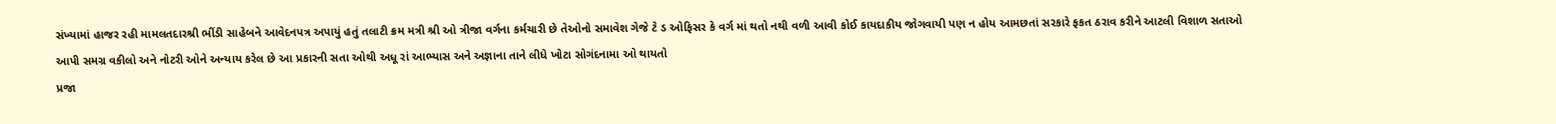સંખ્યામાં હાજર રહી મામલતદારશ્રી ભીંડી સાહેબને આવેદનપત્ર અપાયું હતું તલાટી ક્રમ મત્રી શ્રી ઓ ત્રીજા વર્ગના કર્મચારી છે તેઓનો સમાવેશ ગેજે ટે ડ ઓફિસર કે વર્ગ માં થતો નથી વળી આવી કોઈ કાયદાકીય જોગવાયી પણ ન હોય આમછતાં સરકારે ફકત ઠરાવ કરીને આટલી વિશાળ સતાઓ આપી સમગ્ર વકીલો અને નોટરી ઓને અન્યાય કરેલ છે આ પ્રકારની સતા ઓથી અધૂ રાં આભ્યાસ અને અજ્ઞાના તાને લીધે ખોટા સોગંદનામા ઓ થાયતો
પ્રજા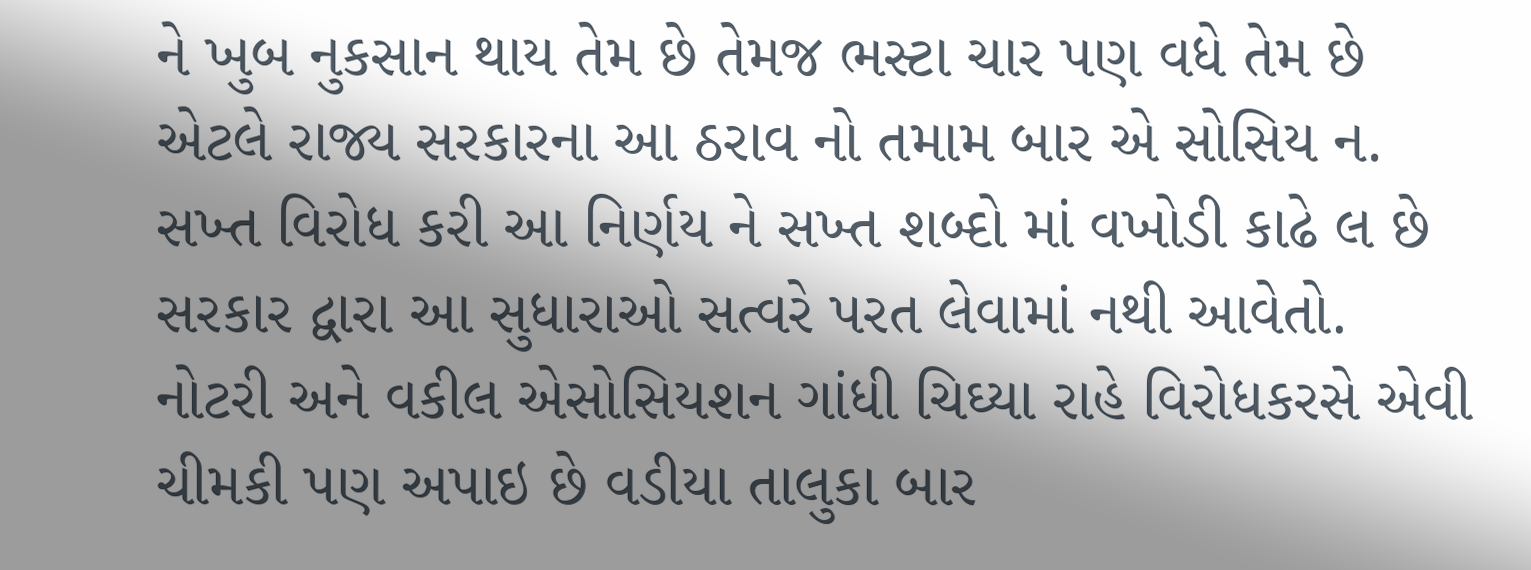ને ખુબ નુકસાન થાય તેમ છે તેમજ ભસ્ટા ચાર પણ વધે તેમ છે એટલે રાજ્ય સરકારના આ ઠરાવ નો તમામ બાર એ સોસિય ન. સખ્ત વિરોધ કરી આ નિર્ણય ને સખ્ત શબ્દો માં વખોડી કાઢે લ છે સરકાર દ્વારા આ સુધારાઓ સત્વરે પરત લેવામાં નથી આવેતો. નોટરી અને વકીલ એસોસિયશન ગાંધી ચિઘ્યા રાહે વિરોધકરસે એવી ચીમકી પણ અપાઇ છે વડીયા તાલુકા બાર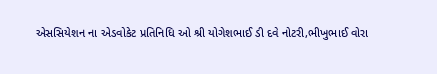એસસિયેશન ના એડવોકેટ પ્રતિનિધિ ઓ શ્રી યોગેશભાઈ ડી દવે નોટરી,ભીખુભાઈ વોરા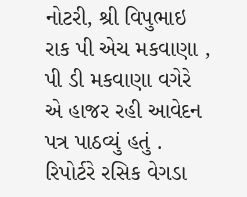નોટરી, શ્રી વિપુભાઇ રાક પી એચ મકવાણા , પી ડી મકવાણા વગેરે એ હાજર રહી આવેદન પત્ર પાઠવ્યું હતું .
રિપોર્ટરે રસિક વેગડા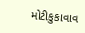મોટીકુકાવાવ